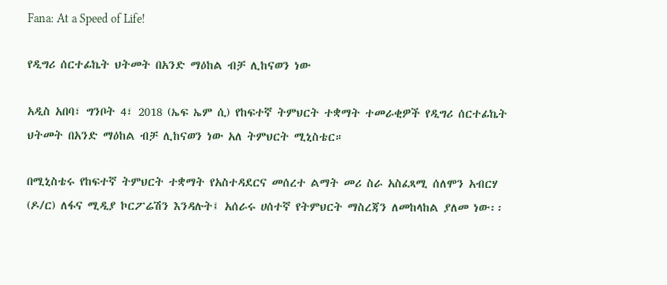Fana: At a Speed of Life!

የዲግሪ ሰርተፊኬት ህትመት በአንድ ማዕከል ብቻ ሊከናወን ነው

አዲስ አበባ፣ ግንቦት 4፣ 2018 (ኤፍ ኤም ሲ) የከፍተኛ ትምህርት ተቋማት ተመራቂዎች የዲግሪ ሰርተፊኬት ህትመት በአንድ ማዕከል ብቻ ሊከናወን ነው አለ ትምህርት ሚኒስቴር።

በሚኒስቴሩ የከፍተኛ ትምህርት ተቋማት የአስተዳደርና መሰረተ ልማት መሪ ስራ አስፈጻሚ ሰለሞን አብርሃ (ዶ/ር) ለፋና ሚዲያ ኮርፖሬሽን እንዳሉት፤ አሰራሩ ሀሰተኛ የትምህርት ማስረጃን ለመከላከል ያለመ ነው፡፡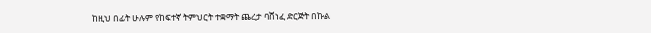ከዚህ በፊት ሁሉም የከፍተኛ ትምህርት ተቋማት ጨረታ ባሸነፈ ድርጅት በኩል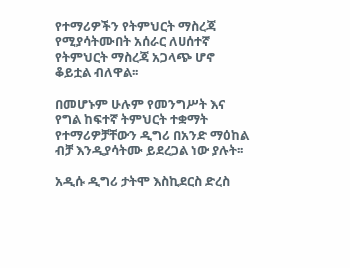የተማሪዎችን የትምህርት ማስረጃ የሚያሳትሙበት አሰራር ለሀሰተኛ የትምህርት ማስረጃ አጋላጭ ሆኖ ቆይቷል ብለዋል፡፡

በመሆኑም ሁሉም የመንግሥት እና የግል ከፍተኛ ትምህርት ተቋማት የተማሪዎቻቸውን ዲግሪ በአንድ ማዕከል ብቻ እንዲያሳትሙ ይደረጋል ነው ያሉት፡፡

አዲሱ ዲግሪ ታትሞ እስኪደርስ ድረስ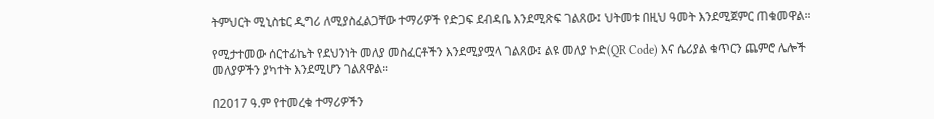ትምህርት ሚኒስቴር ዲግሪ ለሚያስፈልጋቸው ተማሪዎች የድጋፍ ደብዳቤ እንደሚጽፍ ገልጸው፤ ህትመቱ በዚህ ዓመት እንደሚጀምር ጠቁመዋል።

የሚታተመው ሰርተፊኬት የደህንነት መለያ መስፈርቶችን እንደሚያሟላ ገልጸው፤ ልዩ መለያ ኮድ(QR Code) እና ሴሪያል ቁጥርን ጨምሮ ሌሎች መለያዎችን ያካተት እንደሚሆን ገልጸዋል።

በ2017 ዓ.ም የተመረቁ ተማሪዎችን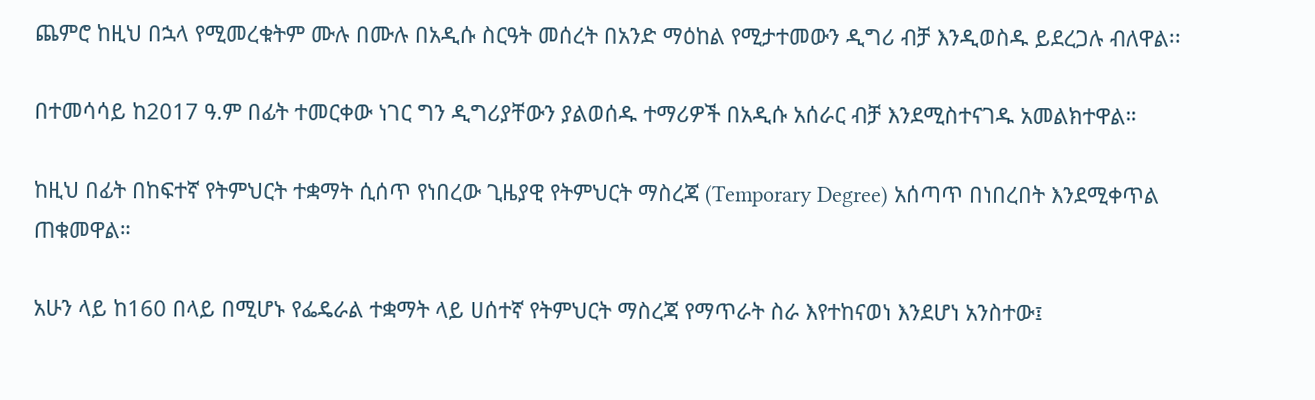ጨምሮ ከዚህ በኋላ የሚመረቁትም ሙሉ በሙሉ በአዲሱ ስርዓት መሰረት በአንድ ማዕከል የሚታተመውን ዲግሪ ብቻ እንዲወስዱ ይደረጋሉ ብለዋል፡፡

በተመሳሳይ ከ2017 ዓ.ም በፊት ተመርቀው ነገር ግን ዲግሪያቸውን ያልወሰዱ ተማሪዎች በአዲሱ አሰራር ብቻ እንደሚስተናገዱ አመልክተዋል።

ከዚህ በፊት በከፍተኛ የትምህርት ተቋማት ሲሰጥ የነበረው ጊዜያዊ የትምህርት ማስረጃ (Temporary Degree) አሰጣጥ በነበረበት እንደሚቀጥል ጠቁመዋል።

አሁን ላይ ከ160 በላይ በሚሆኑ የፌዴራል ተቋማት ላይ ሀሰተኛ የትምህርት ማስረጃ የማጥራት ስራ እየተከናወነ እንደሆነ አንስተው፤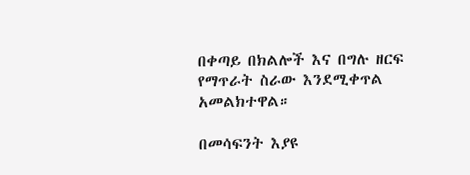በቀጣይ በክልሎች እና በግሉ ዘርፍ የማጥራት ስራው እንደሚቀጥል አመልክተዋል።

በመሳፍንት እያዩ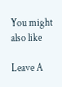You might also like

Leave A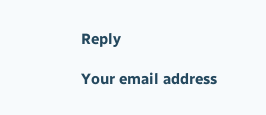Reply

Your email address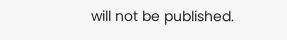will not be published.